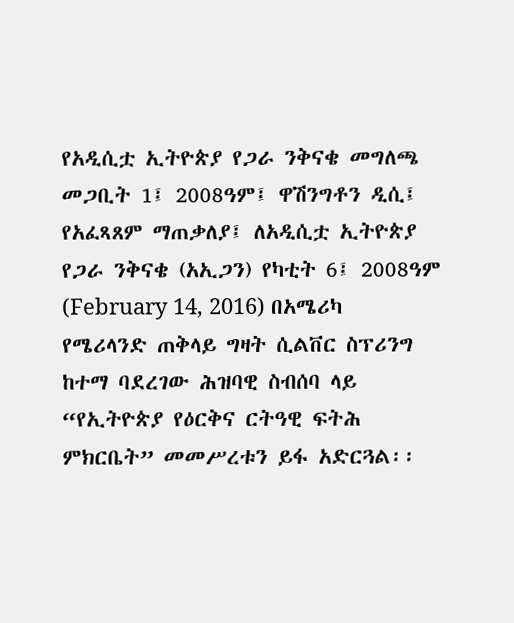የአዲሲቷ ኢትዮጵያ የጋራ ንቅናቄ መግለጫ መጋቢት 1፤ 2008ዓም፤ ዋሽንግቶን ዲሲ፤ የአፈጻጸም ማጠቃለያ፤ ለአዲሲቷ ኢትዮጵያ የጋራ ንቅናቄ (አኢጋን) የካቲት 6፤ 2008ዓም (February 14, 2016) በአሜሪካ የሜሪላንድ ጠቅላይ ግዛት ሲልቨር ስፕሪንግ ከተማ ባደረገው ሕዝባዊ ስብሰባ ላይ “የኢትዮጵያ የዕርቅና ርትዓዊ ፍትሕ ምክርቤት” መመሥረቱን ይፋ አድርጓል፡፡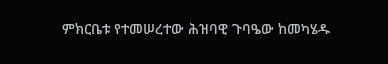ምክርቤቱ የተመሠረተው ሕዝባዊ ጉባዔው ከመካሄዱ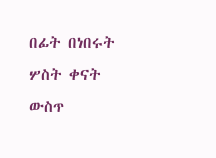በፊት በነበሩት ሦስት ቀናት ውስጥ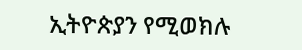ኢትዮጵያን የሚወክሉ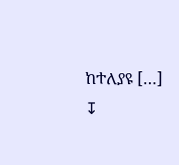ከተለያዩ […]
↧